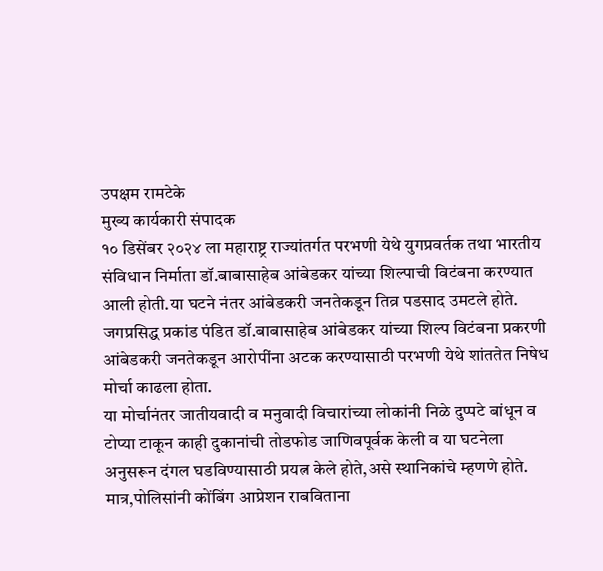उपक्षम रामटेके
मुख्य कार्यकारी संपादक
१० डिसेंबर २०२४ ला महाराष्ट्र राज्यांतर्गत परभणी येथे युगप्रवर्तक तथा भारतीय संविधान निर्माता डॉ.बाबासाहेब आंबेडकर यांच्या शिल्पाची विटंबना करण्यात आली होती.या घटने नंतर आंबेडकरी जनतेकडून तिव्र पडसाद उमटले होते.
जगप्रसिद्ध प्रकांड पंडित डॉ.बाबासाहेब आंबेडकर यांच्या शिल्प विटंबना प्रकरणी आंबेडकरी जनतेकडून आरोपींना अटक करण्यासाठी परभणी येथे शांततेत निषेध मोर्चा काढला होता.
या मोर्चानंतर जातीयवादी व मनुवादी विचारांच्या लोकांनी निळे दुप्पटे बांधून व टोप्या टाकून काही दुकानांची तोडफोड जाणिवपूर्वक केली व या घटनेला अनुसरून दंगल घडविण्यासाठी प्रयत्न केले होते,असे स्थानिकांचे म्हणणे होते.
मात्र,पोलिसांनी कोंबिंग आप्रेशन राबविताना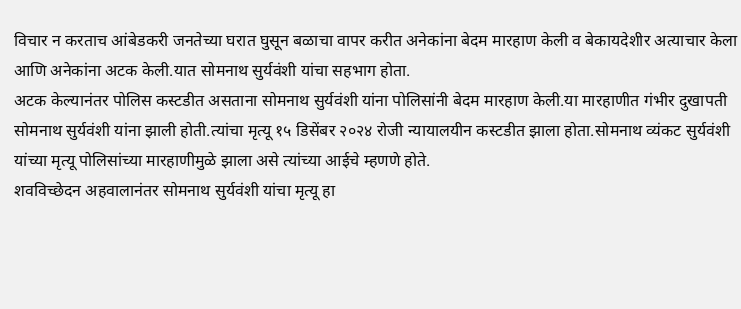विचार न करताच आंबेडकरी जनतेच्या घरात घुसून बळाचा वापर करीत अनेकांना बेदम मारहाण केली व बेकायदेशीर अत्याचार केला आणि अनेकांना अटक केली.यात सोमनाथ सुर्यवंशी यांचा सहभाग होता.
अटक केल्यानंतर पोलिस कस्टडीत असताना सोमनाथ सुर्यवंशी यांना पोलिसांनी बेदम मारहाण केली.या मारहाणीत गंभीर दुखापती सोमनाथ सुर्यवंशी यांना झाली होती.त्यांचा मृत्यू १५ डिसेंबर २०२४ रोजी न्यायालयीन कस्टडीत झाला होता.सोमनाथ व्यंकट सुर्यवंशी यांच्या मृत्यू पोलिसांच्या मारहाणीमुळे झाला असे त्यांच्या आईचे म्हणणे होते.
शवविच्छेदन अहवालानंतर सोमनाथ सुर्यवंशी यांचा मृत्यू हा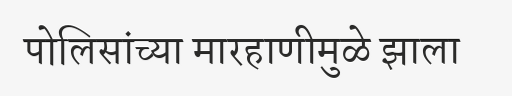पोलिसांच्या मारहाणीमुळे झाला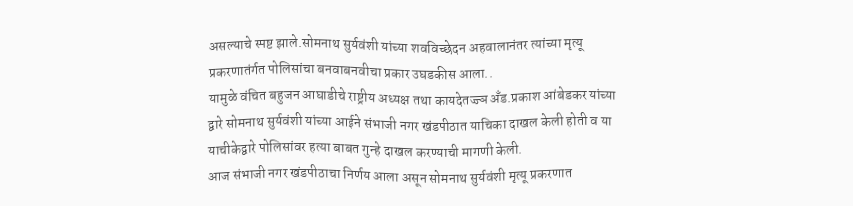असल्याचे स्पष्ट झाले.सोमनाथ सुर्यवंशी यांच्या शवविच्छेदन अहवालानंतर त्यांच्या मृत्यू प्रकरणातंर्गत पोलिसांचा बनवाबनवीचा प्रकार उघडकीस आला..
यामुळे वंचित बहुजन आघाडीचे राष्ट्रीय अध्यक्ष तथा कायदेतज्ज्ञ अँड.प्रकाश आंबेडकर यांच्या द्वारे सोमनाथ सुर्यवंशी यांच्या आईने संभाजी नगर खंडपीठात याचिका दाखल केली होती व या याचीकेद्वारे पोलिसांवर हत्या बाबत गुन्हे दाखल करण्याची मागणी केली.
आज संभाजी नगर खंडपीठाचा निर्णय आला असून सोमनाथ सुर्यवंशी मृत्यू प्रकरणात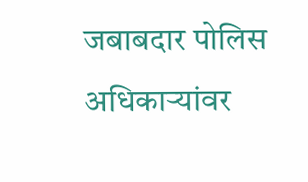जबाबदार पोलिस अधिकाऱ्यांवर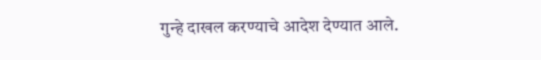गुन्हे दाखल करण्याचे आदेश देण्यात आले.